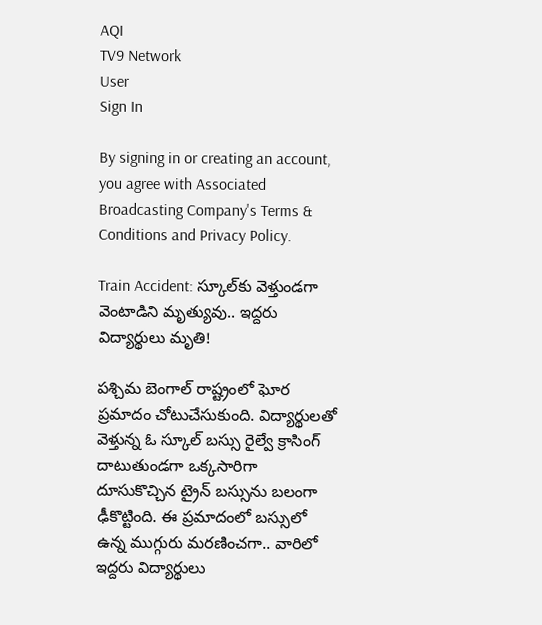AQI
TV9 Network
User
Sign In

By signing in or creating an account, you agree with Associated Broadcasting Company's Terms & Conditions and Privacy Policy.

Train Accident: స్కూల్‌కు వెళ్తుండగా వెంటాడిని మృత్యువు.. ఇద్దరు విద్యార్థులు మృతి!

పశ్చిమ బెంగాల్ రాష్ట్రంలో ఘోర ప్రమాదం చోటుచేసుకుంది. విద్యార్థులతో వెళ్తున్న ఓ స్కూల్‌ బస్సు రైల్వే క్రాసింగ్ దాటుతుండగా ఒక్కసారిగా దూసుకొచ్చిన ట్రైన్ బస్సును బలంగా ఢీకొట్టింది. ఈ ప్రమాదంలో బస్సులో ఉన్న ముగ్గురు మరణించగా.. వారిలో ఇద్దరు విద్యార్థులు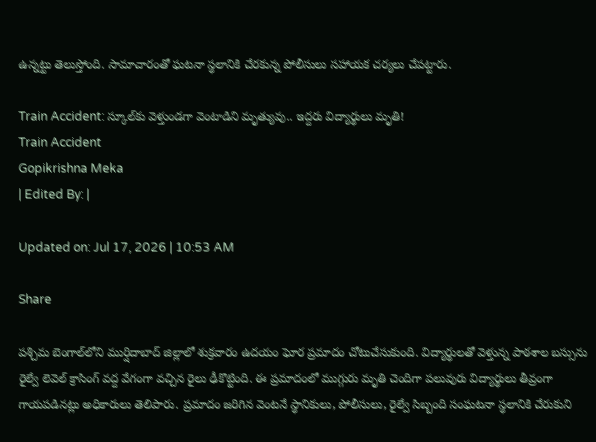ఉన్నట్టు తెలుస్తోంది. సామాచారంతో ఘటనా స్థలానికి చేరకున్న పోలీసులు సహాయక చర్యలు చేపట్టారు.

Train Accident: స్కూల్‌కు వెళ్తుండగా వెంటాడిని మృత్యువు.. ఇద్దరు విద్యార్థులు మృతి!
Train Accident
Gopikrishna Meka
| Edited By: |

Updated on: Jul 17, 2026 | 10:53 AM

Share

పశ్చిమ బెంగాల్‌లోని ముర్షిదాబాద్ జిల్లాలో శుక్రవారం ఉదయం ఘోర ప్రమాదం చోటుచేసుకుంది. విద్యార్థులతో వెళ్తున్న పాఠశాల బస్సును రైల్వే లెవెల్ క్రాసింగ్ వద్ద వేగంగా వచ్చిన రైలు ఢీకొట్టింది. ఈ ప్రమాదంలో ముగ్గురు మృతి చెందిగా పలువురు విద్యార్థులు తీవ్రంగా గాయపడినట్లు అధికారులు తెలిపారు. ప్రమాదం జరిగిన వెంటనే స్థానికులు, పోలీసులు, రైల్వే సిబ్బంది సంఘటనా స్థలానికి చేరుకుని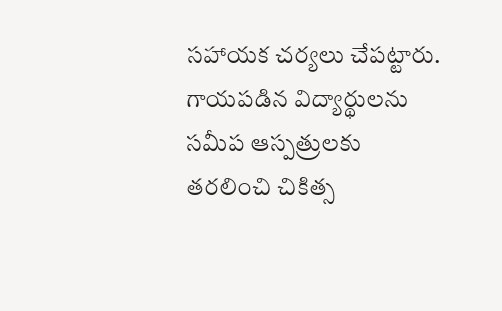సహాయక చర్యలు చేపట్టారు. గాయపడిన విద్యార్థులను సమీప ఆస్పత్రులకు తరలించి చికిత్స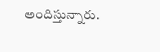అందిస్తున్నారు.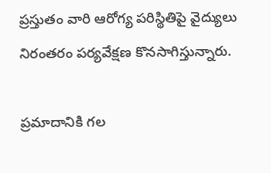ప్రస్తుతం వారి ఆరోగ్య పరిస్థితిపై వైద్యులు నిరంతరం పర్యవేక్షణ కొనసాగిస్తున్నారు.

ప్రమాదానికి గల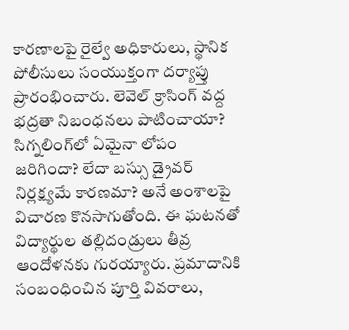కారణాలపై రైల్వే అధికారులు, స్థానిక పోలీసులు సంయుక్తంగా దర్యాప్తు ప్రారంభించారు. లెవెల్ క్రాసింగ్ వద్ద భద్రతా నిబంధనలు పాటించాయా? సిగ్నలింగ్‌లో ఏమైనా లోపం జరిగిందా? లేదా బస్సు డ్రైవర్ నిర్లక్ష్యమే కారణమా? అనే అంశాలపై విచారణ కొనసాగుతోంది. ఈ ఘటనతో విద్యార్థుల తల్లిదండ్రులు తీవ్ర ఆందోళనకు గురయ్యారు. ప్రమాదానికి సంబంధించిన పూర్తి వివరాలు,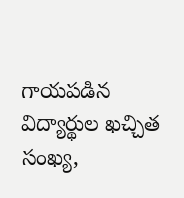గాయపడిన విద్యార్థుల ఖచ్చిత సంఖ్య,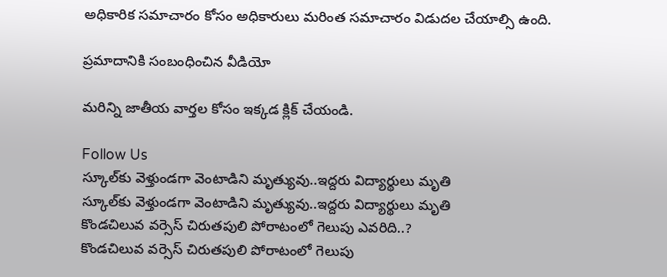అధికారిక సమాచారం కోసం అధికారులు మరింత సమాచారం విడుదల చేయాల్సి ఉంది.

ప్రమాదానికి సంబంధించిన వీడియో

మరిన్ని జాతీయ వార్తల కోసం ఇక్కడ క్లిక్ చేయండి.

Follow Us
స్కూల్‌కు వెళ్తుండగా వెంటాడిని మృత్యువు..ఇద్దరు విద్యార్థులు మృతి
స్కూల్‌కు వెళ్తుండగా వెంటాడిని మృత్యువు..ఇద్దరు విద్యార్థులు మృతి
కొండచిలువ వర్సెస్ చిరుతపులి పోరాటంలో గెలుపు ఎవరిది..?
కొండచిలువ వర్సెస్ చిరుతపులి పోరాటంలో గెలుపు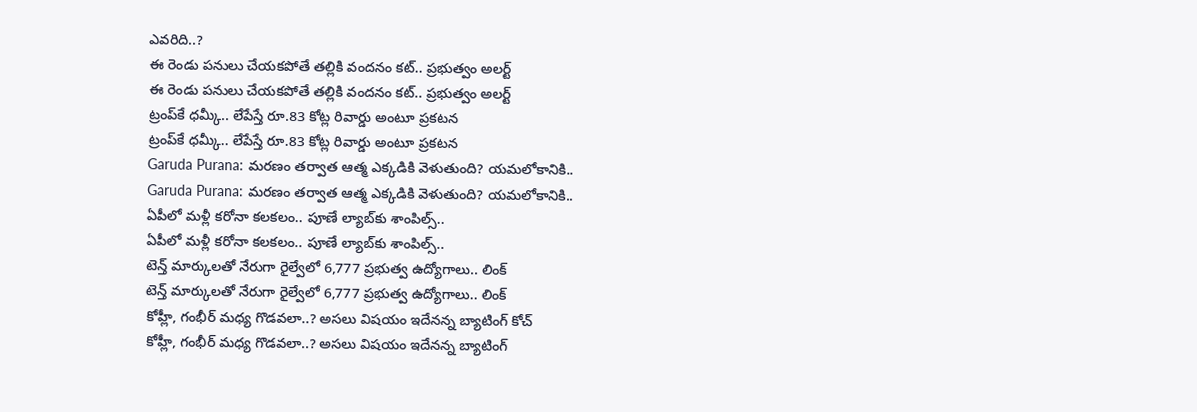ఎవరిది..?
ఈ రెండు పనులు చేయకపోతే తల్లికి వందనం కట్.. ప్రభుత్వం అలర్ట్
ఈ రెండు పనులు చేయకపోతే తల్లికి వందనం కట్.. ప్రభుత్వం అలర్ట్
ట్రంప్‌కే ధమ్కీ.. లేపేస్తే రూ.83 కోట్ల రివార్డు అంటూ ప్రకటన
ట్రంప్‌కే ధమ్కీ.. లేపేస్తే రూ.83 కోట్ల రివార్డు అంటూ ప్రకటన
Garuda Purana: మరణం తర్వాత ఆత్మ ఎక్కడికి వెళుతుంది? యమలోకానికి..
Garuda Purana: మరణం తర్వాత ఆత్మ ఎక్కడికి వెళుతుంది? యమలోకానికి..
ఏపీలో మళ్లీ కరోనా కలకలం.. పూణే ల్యాబ్‌కు శాంపిల్స్..
ఏపీలో మళ్లీ కరోనా కలకలం.. పూణే ల్యాబ్‌కు శాంపిల్స్..
టెన్త్ మార్కులతో నేరుగా రైల్వేలో 6,777 ప్రభుత్వ ఉద్యోగాలు.. లింక్
టెన్త్ మార్కులతో నేరుగా రైల్వేలో 6,777 ప్రభుత్వ ఉద్యోగాలు.. లింక్
కోహ్లీ, గంభీర్ మధ్య గొడవలా..? అసలు విషయం ఇదేనన్న బ్యాటింగ్ కోచ్
కోహ్లీ, గంభీర్ మధ్య గొడవలా..? అసలు విషయం ఇదేనన్న బ్యాటింగ్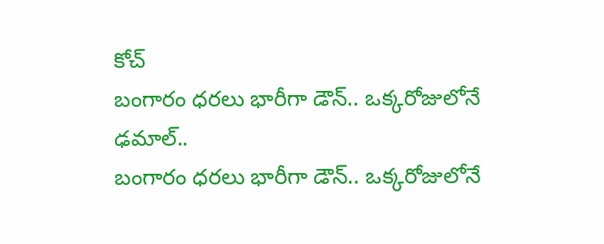కోచ్
బంగారం ధరలు భారీగా డౌన్.. ఒక్కరోజులోనే ఢమాల్..
బంగారం ధరలు భారీగా డౌన్.. ఒక్కరోజులోనే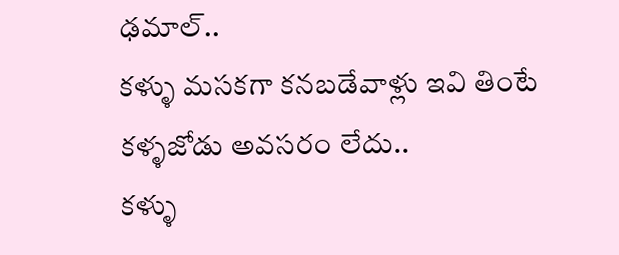ఢమాల్..
కళ్ళు మసకగా కనబడేవాళ్లు ఇవి తింటే కళ్ళజోడు అవసరం లేదు..
కళ్ళు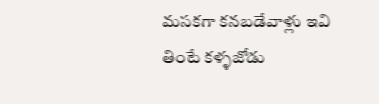మసకగా కనబడేవాళ్లు ఇవి తింటే కళ్ళజోడు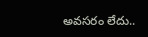అవసరం లేదు..